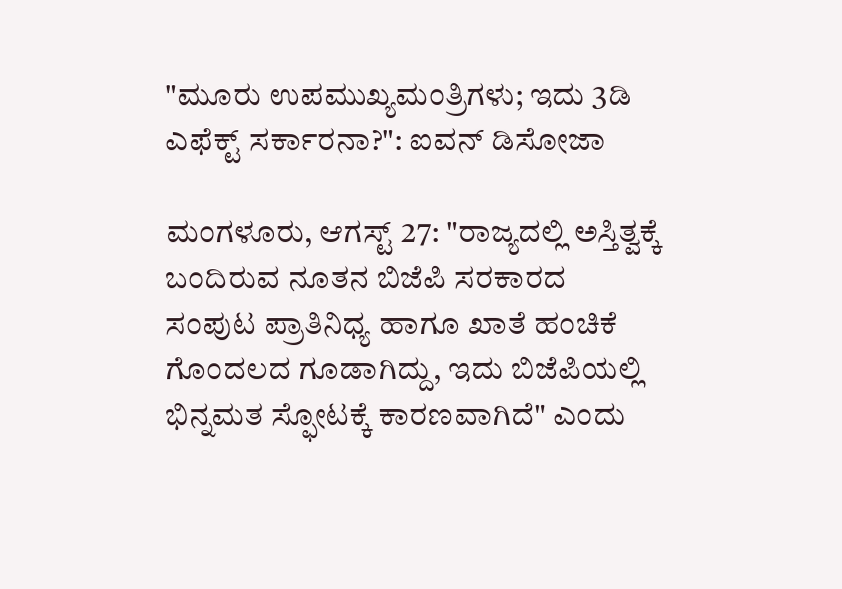"ಮೂರು ಉಪಮುಖ್ಯಮಂತ್ರಿಗಳು; ಇದು 3ಡಿ ಎಫೆಕ್ಟ್ ಸರ್ಕಾರನಾ?": ಐವನ್ ಡಿಸೋಜಾ

ಮಂಗಳೂರು, ಆಗಸ್ಟ್ 27: "ರಾಜ್ಯದಲ್ಲಿ ಅಸ್ತಿತ್ವಕ್ಕೆ ಬಂದಿರುವ ನೂತನ ಬಿಜೆಪಿ ಸರಕಾರದ ಸಂಪುಟ ಪ್ರಾತಿನಿಧ್ಯ ಹಾಗೂ ಖಾತೆ ಹಂಚಿಕೆ ಗೊಂದಲದ ಗೂಡಾಗಿದ್ದು, ಇದು ಬಿಜೆಪಿಯಲ್ಲಿ ಭಿನ್ನಮತ ಸ್ಫೋಟಕ್ಕೆ ಕಾರಣವಾಗಿದೆ" ಎಂದು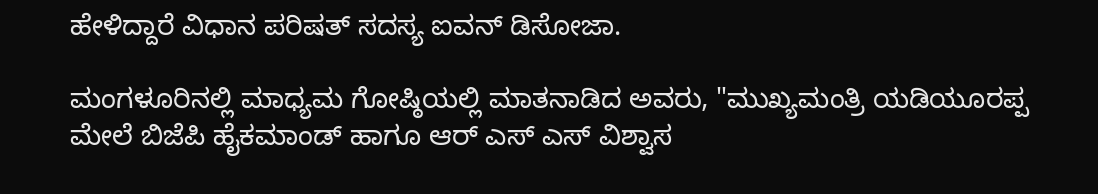ಹೇಳಿದ್ದಾರೆ ವಿಧಾನ ಪರಿಷತ್ ಸದಸ್ಯ ಐವನ್ ಡಿಸೋಜಾ.

ಮಂಗಳೂರಿನಲ್ಲಿ ಮಾಧ್ಯಮ ಗೋಷ್ಠಿಯಲ್ಲಿ ಮಾತನಾಡಿದ ಅವರು, "ಮುಖ್ಯಮಂತ್ರಿ ಯಡಿಯೂರಪ್ಪ ಮೇಲೆ ಬಿಜೆಪಿ ಹೈಕಮಾಂಡ್ ಹಾಗೂ ಆರ್ ಎಸ್ ಎಸ್ ವಿಶ್ವಾಸ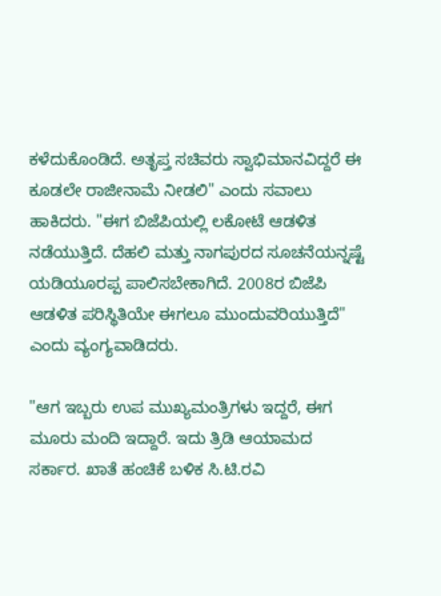ಕಳೆದುಕೊಂಡಿದೆ. ಅತೃಪ್ತ ಸಚಿವರು ಸ್ವಾಭಿಮಾನವಿದ್ದರೆ ಈ ಕೂಡಲೇ ರಾಜೀನಾಮೆ ನೀಡಲಿ" ಎಂದು ಸವಾಲು ಹಾಕಿದರು. "ಈಗ ಬಿಜೆಪಿಯಲ್ಲಿ ಲಕೋಟೆ ಆಡಳಿತ ನಡೆಯುತ್ತಿದೆ. ದೆಹಲಿ ಮತ್ತು ನಾಗಪುರದ ಸೂಚನೆಯನ್ನಷ್ಟೆ ಯಡಿಯೂರಪ್ಪ ಪಾಲಿಸಬೇಕಾಗಿದೆ. 2008ರ ಬಿಜೆಪಿ ಆಡಳಿತ ಪರಿಸ್ಥಿತಿಯೇ ಈಗಲೂ ಮುಂದುವರಿಯುತ್ತಿದೆ" ಎಂದು ವ್ಯಂಗ್ಯವಾಡಿದರು.

"ಆಗ ಇಬ್ಬರು ಉಪ ಮುಖ್ಯಮಂತ್ರಿಗಳು ಇದ್ದರೆ, ಈಗ ಮೂರು ಮಂದಿ ಇದ್ದಾರೆ. ಇದು ತ್ರಿಡಿ ಆಯಾಮದ ಸರ್ಕಾರ. ಖಾತೆ ಹಂಚಿಕೆ ಬಳಿಕ ಸಿ.ಟಿ.ರವಿ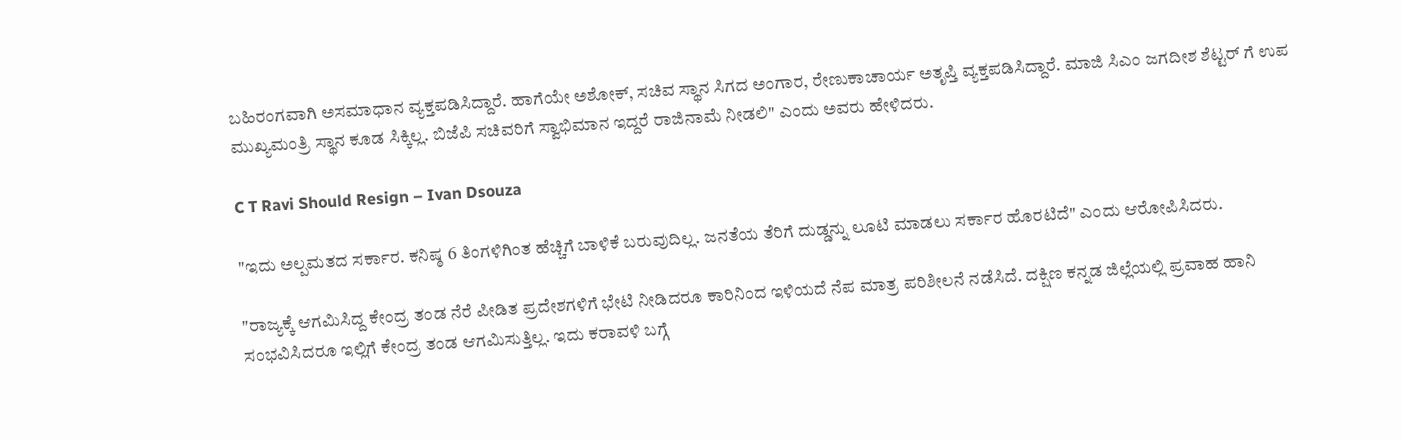ಬಹಿರಂಗವಾಗಿ ಅಸಮಾಧಾನ ವ್ಯಕ್ತಪಡಿಸಿದ್ದಾರೆ. ಹಾಗೆಯೇ ಅಶೋಕ್, ಸಚಿವ ಸ್ಥಾನ ಸಿಗದ ಅಂಗಾರ, ರೇಣುಕಾಚಾರ್ಯ ಅತೃಪ್ತಿ ವ್ಯಕ್ತಪಡಿಸಿದ್ದಾರೆ. ಮಾಜಿ ಸಿಎಂ ಜಗದೀಶ ಶೆಟ್ಟರ್ ಗೆ ಉಪ ಮುಖ್ಯಮಂತ್ರಿ ಸ್ಥಾನ ಕೂಡ ಸಿಕ್ಕಿಲ್ಲ. ಬಿಜೆಪಿ ಸಚಿವರಿಗೆ ಸ್ವಾಭಿಮಾನ ಇದ್ದರೆ ರಾಜಿನಾಮೆ ನೀಡಲಿ" ಎಂದು ಅವರು ಹೇಳಿದರು.

C T Ravi Should Resign – Ivan Dsouza

"ಇದು ಅಲ್ಪಮತದ ಸರ್ಕಾರ. ಕನಿಷ್ಠ 6 ತಿಂಗಳಿಗಿಂತ ಹೆಚ್ಚಿಗೆ ಬಾಳಿಕೆ ಬರುವುದಿಲ್ಲ. ಜನತೆಯ ತೆರಿಗೆ ದುಡ್ಡನ್ನು ಲೂಟಿ ಮಾಡಲು ಸರ್ಕಾರ ಹೊರಟಿದೆ" ಎಂದು ಆರೋಪಿಸಿದರು.

"ರಾಜ್ಯಕ್ಕೆ ಆಗಮಿಸಿದ್ದ ಕೇಂದ್ರ ತಂಡ ನೆರೆ ಪೀಡಿತ ಪ್ರದೇಶಗಳಿಗೆ ಭೇಟಿ ನೀಡಿದರೂ ಕಾರಿನಿಂದ ಇಳಿಯದೆ ನೆಪ ಮಾತ್ರ ಪರಿಶೀಲನೆ ನಡೆಸಿದೆ. ದಕ್ಷಿಣ ಕನ್ನಡ ಜಿಲ್ಲೆಯಲ್ಲಿ ಪ್ರವಾಹ ಹಾನಿ ಸಂಭವಿಸಿದರೂ ಇಲ್ಲಿಗೆ ಕೇಂದ್ರ ತಂಡ ಆಗಮಿಸುತ್ತಿಲ್ಲ. ಇದು ಕರಾವಳಿ ಬಗ್ಗೆ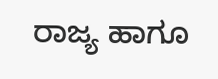ರಾಜ್ಯ ಹಾಗೂ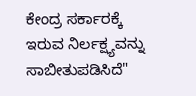ಕೇಂದ್ರ ಸರ್ಕಾರಕ್ಕೆ ಇರುವ ನಿರ್ಲಕ್ಷ್ಯವನ್ನು ಸಾಬೀತುಪಡಿಸಿದೆ"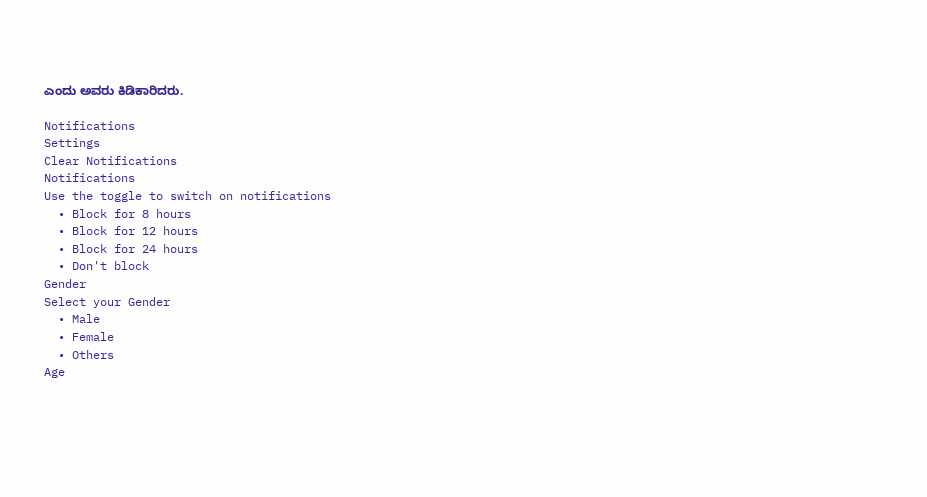ಎಂದು ಅವರು ಕಿಡಿಕಾರಿದರು.

Notifications
Settings
Clear Notifications
Notifications
Use the toggle to switch on notifications
  • Block for 8 hours
  • Block for 12 hours
  • Block for 24 hours
  • Don't block
Gender
Select your Gender
  • Male
  • Female
  • Others
Age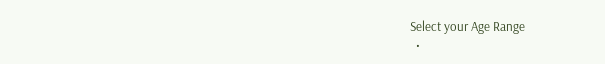Select your Age Range
  •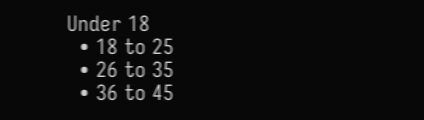Under 18
  • 18 to 25
  • 26 to 35
  • 36 to 45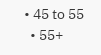• 45 to 55
  • 55+